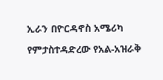ኢራን በዮርዳኖስ አሜሪካ የምታስተዳድረው የአል-አዝራቅ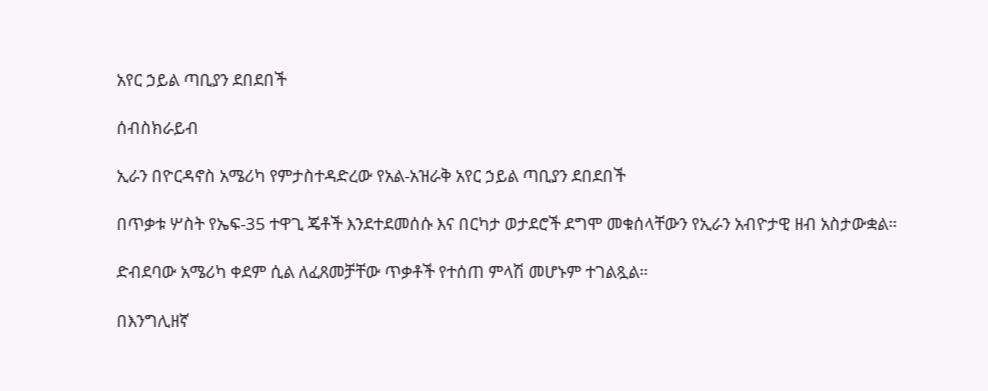አየር ኃይል ጣቢያን ደበደበች

ሰብስክራይብ

ኢራን በዮርዳኖስ አሜሪካ የምታስተዳድረው የአል-አዝራቅ አየር ኃይል ጣቢያን ደበደበች

በጥቃቱ ሦስት የኤፍ-35 ተዋጊ ጄቶች እንደተደመሰሱ እና በርካታ ወታደሮች ደግሞ መቁሰላቸውን የኢራን አብዮታዊ ዘብ አስታውቋል።

ድብደባው አሜሪካ ቀደም ሲል ለፈጸመቻቸው ጥቃቶች የተሰጠ ምላሽ መሆኑም ተገልጿል።

በእንግሊዘኛ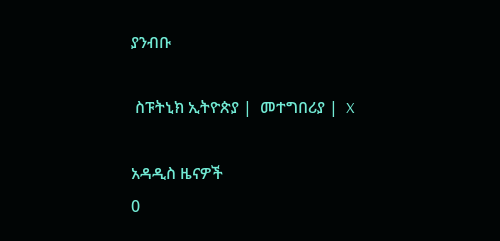ያንብቡ

 ስፑትኒክ ኢትዮጵያ |  መተግበሪያ |  X

አዳዲስ ዜናዎች
0